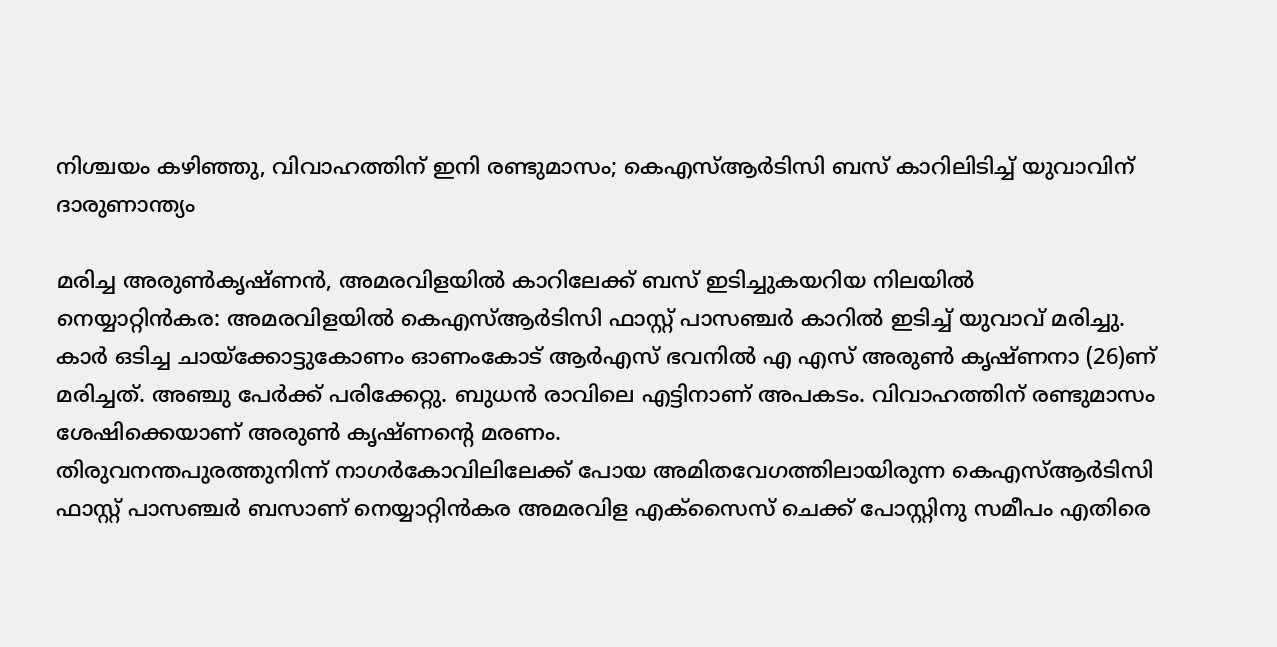നിശ്ചയം കഴിഞ്ഞു, വിവാഹത്തിന് ഇനി രണ്ടുമാസം; കെഎസ്ആർടിസി ബസ് കാറിലിടിച്ച് യുവാവിന് ദാരുണാന്ത്യം

മരിച്ച അരുൺകൃഷ്ണൻ, അമരവിളയിൽ കാറിലേക്ക് ബസ് ഇടിച്ചുകയറിയ നിലയിൽ
നെയ്യാറ്റിൻകര: അമരവിളയിൽ കെഎസ്ആർടിസി ഫാസ്റ്റ് പാസഞ്ചർ കാറിൽ ഇടിച്ച് യുവാവ് മരിച്ചു. കാർ ഒടിച്ച ചായ്ക്കോട്ടുകോണം ഓണംകോട് ആർഎസ് ഭവനിൽ എ എസ് അരുൺ കൃഷ്ണനാ (26)ണ് മരിച്ചത്. അഞ്ചു പേർക്ക് പരിക്കേറ്റു. ബുധൻ രാവിലെ എട്ടിനാണ് അപകടം. വിവാഹത്തിന് രണ്ടുമാസം ശേഷിക്കെയാണ് അരുൺ കൃഷ്ണന്റെ മരണം.
തിരുവനന്തപുരത്തുനിന്ന് നാഗർകോവിലിലേക്ക് പോയ അമിതവേഗത്തിലായിരുന്ന കെഎസ്ആർടിസി ഫാസ്റ്റ് പാസഞ്ചർ ബസാണ് നെയ്യാറ്റിൻകര അമരവിള എക്സൈസ് ചെക്ക് പോസ്റ്റിനു സമീപം എതിരെ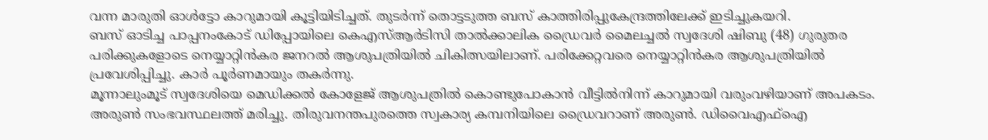വന്ന മാരുതി ഓൾട്ടോ കാറുമായി കൂട്ടിയിടിച്ചത്. തുടർന്ന് തൊട്ടടുത്ത ബസ് കാത്തിരിപ്പുകേന്ദ്രത്തിലേക്ക് ഇടിച്ചുകയറി.
ബസ് ഓടിച്ച പാപ്പനംകോട് ഡിപ്പോയിലെ കെഎസ്ആർടിസി താൽക്കാലിക ഡ്രൈവർ മൈലച്ചൽ സ്വദേശി ഷിബു (48) ഗുരുതര പരിക്കുകളോടെ നെയ്യാറ്റിൻകര ജനറൽ ആശുപത്രിയിൽ ചികിത്സയിലാണ്. പരിക്കേറ്റവരെ നെയ്യാറ്റിൻകര ആശുപത്രിയിൽ പ്രവേശിപ്പിച്ചു. കാർ പൂർണമായും തകർന്നു.
മൂന്നാലുംമൂട് സ്വദേശിയെ മെഡിക്കൽ കോളേജ് ആശുപത്രിൽ കൊണ്ടുപോകാൻ വീട്ടിൽനിന്ന് കാറുമായി വരുംവഴിയാണ് അപകടം. അരുൺ സംഭവസ്ഥലത്ത് മരിച്ചു. തിരുവനന്തപുരത്തെ സ്വകാര്യ കമ്പനിയിലെ ഡ്രൈവറാണ് അരുൺ. ഡിവൈഎഫ്ഐ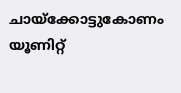ചായ്ക്കോട്ടുകോണം യൂണിറ്റ്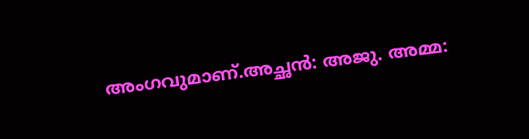അംഗവുമാണ്.അച്ഛൻ: അജു. അമ്മ: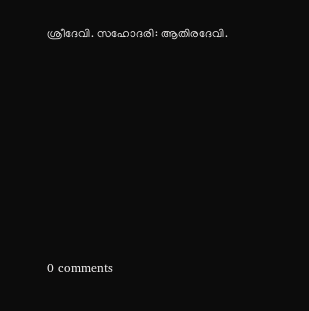ശ്രീദേവി. സഹോദരി: ആതിരദേവി.









0 comments